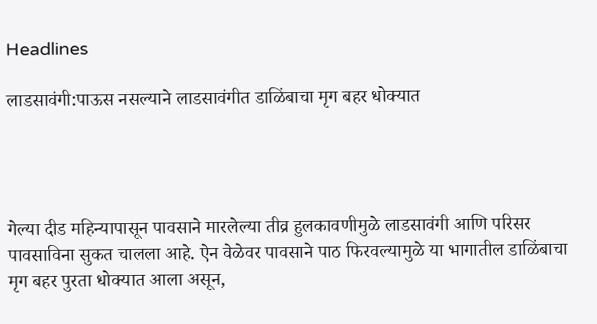Headlines

लाडसावंगी:पाऊस नसल्याने लाडसावंगीत डाळिंबाचा मृग बहर धोक्यात




गेल्या दीड महिन्यापासून पावसाने मारलेल्या तीव्र हुलकावणीमुळे लाडसावंगी आणि परिसर पावसाविना सुकत चालला आहे. ऐन वेळेवर पावसाने पाठ फिरवल्यामुळे या भागातील डाळिंबाचा मृग बहर पुरता धोक्यात आला असून,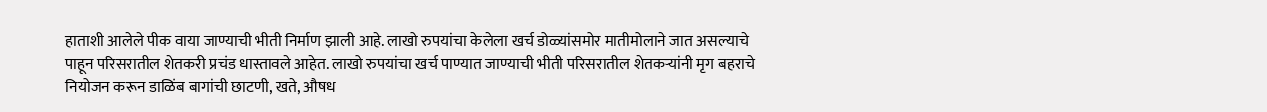हाताशी आलेले पीक वाया जाण्याची भीती निर्माण झाली आहे. लाखो रुपयांचा केलेला खर्च डोळ्यांसमोर मातीमोलाने जात असल्याचे पाहून परिसरातील शेतकरी प्रचंड धास्तावले आहेत. लाखो रुपयांचा खर्च पाण्यात जाण्याची भीती परिसरातील शेतकऱ्यांनी मृग बहराचे नियोजन करून डाळिंब बागांची छाटणी, खते, औषध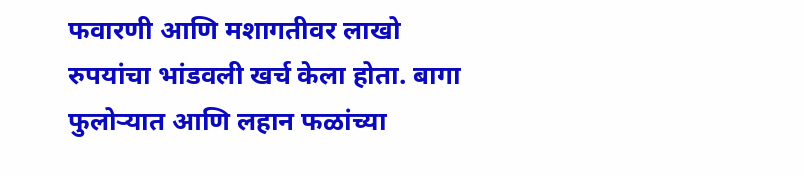फवारणी आणि मशागतीवर लाखो रुपयांचा भांडवली खर्च केला होता. बागा फुलोऱ्यात आणि लहान फळांच्या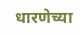धारणेच्या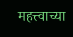महत्त्वाच्या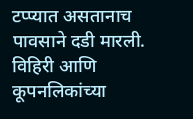टप्प्यात असतानाच पावसाने दडी मारली. विहिरी आणि कूपनलिकांच्या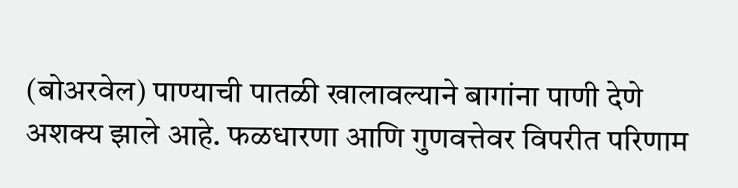(बोअरवेल) पाण्याची पातळी खालावल्याने बागांना पाणी देणे अशक्य झाले आहे. फळधारणा आणि गुणवत्तेवर विपरीत परिणाम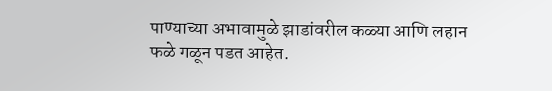पाण्याच्या अभावामुळे झाडांवरील कळ्या आणि लहान फळे गळून पडत आहेत.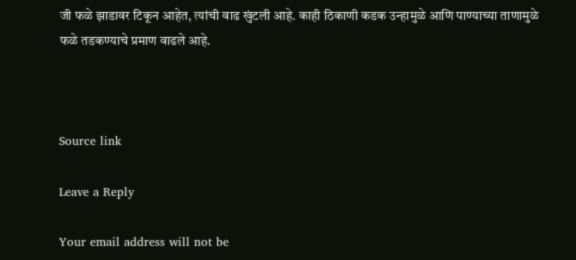जी फळे झाडावर टिकून आहेत, त्यांची वाढ खुंटली आहे. काही ठिकाणी कडक उन्हामुळे आणि पाण्याच्या ताणामुळे फळे तडकण्याचे प्रमाण वाढले आहे.



Source link

Leave a Reply

Your email address will not be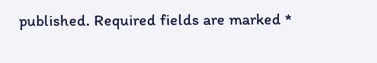published. Required fields are marked *